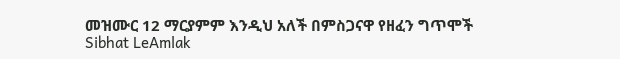መዝሙር 12 ማርያምም እንዲህ አለች በምስጋናዋ የዘፈን ግጥሞች
Sibhat LeAmlak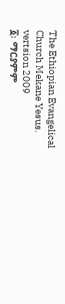The Ethiopian Evangelical Church Mekane Yesus. vertsion 2009
፩፡ ማርያምም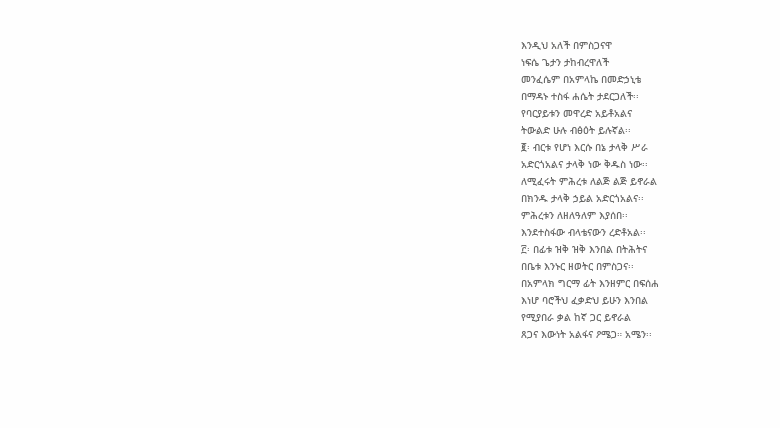እንዲህ አለች በምስጋናዋ
ነፍሴ ጌታን ታከብረዋለች
መንፈሴም በአምላኬ በመድኃኒቴ
በማዳኑ ተስፋ ሐሴት ታደርጋለች፡፡
የባርያይቱን መዋረድ አይቶአልና
ትውልድ ሁሉ ብፅዕት ይሉኛል፡፡
፪፡ ብርቱ የሆነ እርሱ በኔ ታላቅ ሥራ
አድርጎአልና ታላቅ ነው ቅዱስ ነው፡፡
ለሚፈሩት ምሕረቱ ለልጅ ልጅ ይኖራል
በክንዱ ታላቅ ኃይል አድርጎአልና፡፡
ምሕረቱን ለዘለዓለም እያሰበ፡፡
እንደተስፋው ብላቴናውን ረድቶአል፡፡
፫፡ በፊቱ ዝቅ ዝቅ እንበል በትሕትና
በቤቱ እንኑር ዘወትር በምስጋና፡፡
በአምላክ ግርማ ፊት እንዘምር በፍሰሐ
እነሆ ባሮችህ ፈቃድህ ይሁን እንበል
የሚያበራ ቃል ከኛ ጋር ይኖራል
ጸጋና እውነት አልፋና ዖሜጋ። አሜን፡፡